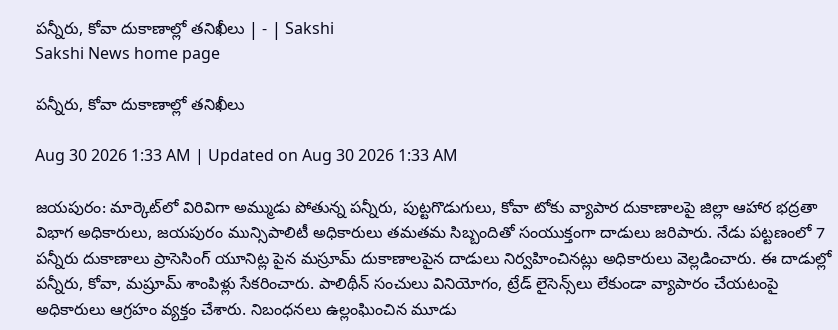పన్నీరు, కోవా దుకాణాల్లో తనిఖీలు | - | Sakshi
Sakshi News home page

పన్నీరు, కోవా దుకాణాల్లో తనిఖీలు

Aug 30 2026 1:33 AM | Updated on Aug 30 2026 1:33 AM

జయపురం: మార్కెట్‌లో విరివిగా అమ్ముడు పోతున్న పన్నీరు, పుట్టగొడుగులు, కోవా టోకు వ్యాపార దుకాణాలపై జిల్లా ఆహార భద్రతా విభాగ అధికారులు, జయపురం మున్సిపాలిటీ అధికారులు తమతమ సిబ్బందితో సంయుక్తంగా దాడులు జరిపారు. నేడు పట్టణంలో 7 పన్నీరు దుకాణాలు ప్రాసెసింగ్‌ యూనిట్ల పైన మస్రూమ్‌ దుకాణాలపైన దాడులు నిర్వహించినట్లు అధికారులు వెల్లడించారు. ఈ దాడుల్లో పన్నీరు, కోవా, మష్రూమ్‌ శాంపిళ్లు సేకరించారు. పాలిథీన్‌ సంచులు వినియోగం, ట్రేడ్‌ లైసెన్స్‌లు లేకుండా వ్యాపారం చేయటంపై అధికారులు ఆగ్రహం వ్యక్తం చేశారు. నిబంధనలు ఉల్లంఘించిన మూడు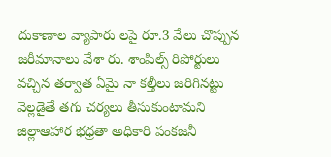దుకాణాల వ్యాపారు లపై రూ.3 వేలు చొప్పున జరీమానాలు వేశా రు. శాంపిల్స్‌ రిపోర్టులు వచ్చిన తర్వాత ఏమై నా కల్తీలు జరిగినట్టు వెల్లడైతే తగు చర్యలు తీసుకుంటామని జిల్లాఆహార భధ్రతా అధికారి పంకజనీ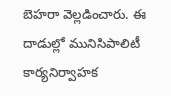బెహరా వెల్లడించారు. ఈ దాడుల్లో మునిసిపాలిటీ కార్యనిర్వాహక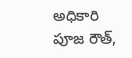అధికారి పూజ రౌత్‌,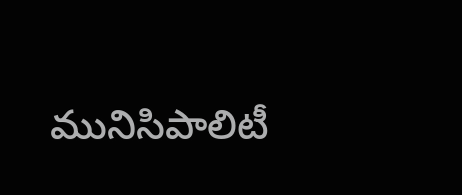మునిసిపాలిటీ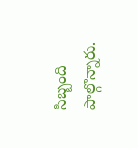సిబ్బంది పాల్గొన్నారు.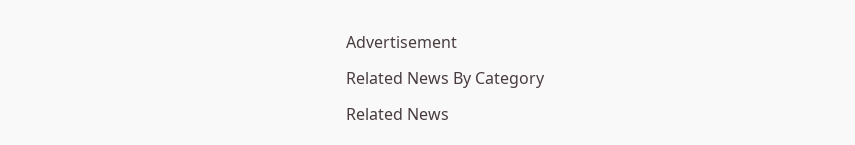Advertisement

Related News By Category

Related News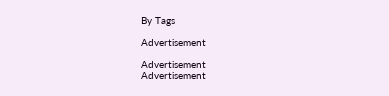By Tags

Advertisement

Advertisement
Advertisement